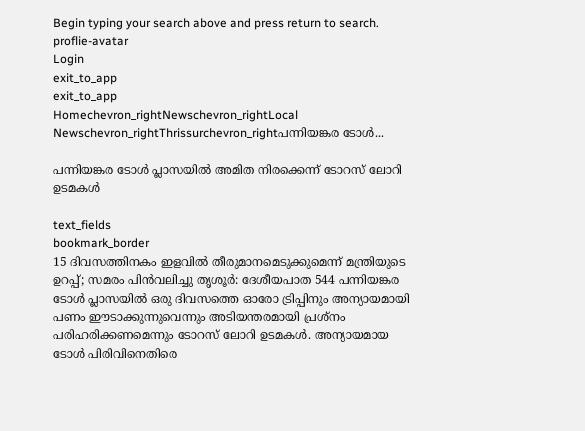Begin typing your search above and press return to search.
proflie-avatar
Login
exit_to_app
exit_to_app
Homechevron_rightNewschevron_rightLocal Newschevron_rightThrissurchevron_rightപന്നിയങ്കര ടോൾ...

പന്നിയങ്കര ടോൾ പ്ലാസയിൽ അമിത നിരക്കെന്ന് ടോറസ് ലോറി ഉടമകൾ

text_fields
bookmark_border
15 ദിവസത്തിനകം ഇളവിൽ തീരുമാനമെടുക്കുമെന്ന് മന്ത്രിയുടെ ഉറപ്പ്; സമരം പിൻവലിച്ചു തൃശൂർ: ദേശീയപാത 544 പന്നിയങ്കര ടോൾ പ്ലാസയിൽ ഒരു ദിവസത്തെ ഓരോ ട്രിപ്പിനും അന്യായമായി പണം ഈടാക്കുന്നുവെന്നും അടിയന്തരമായി പ്രശ്നം പരിഹരിക്കണമെന്നും ടോറസ് ലോറി ഉടമകൾ. അന്യായമായ ടോൾ പിരിവിനെതിരെ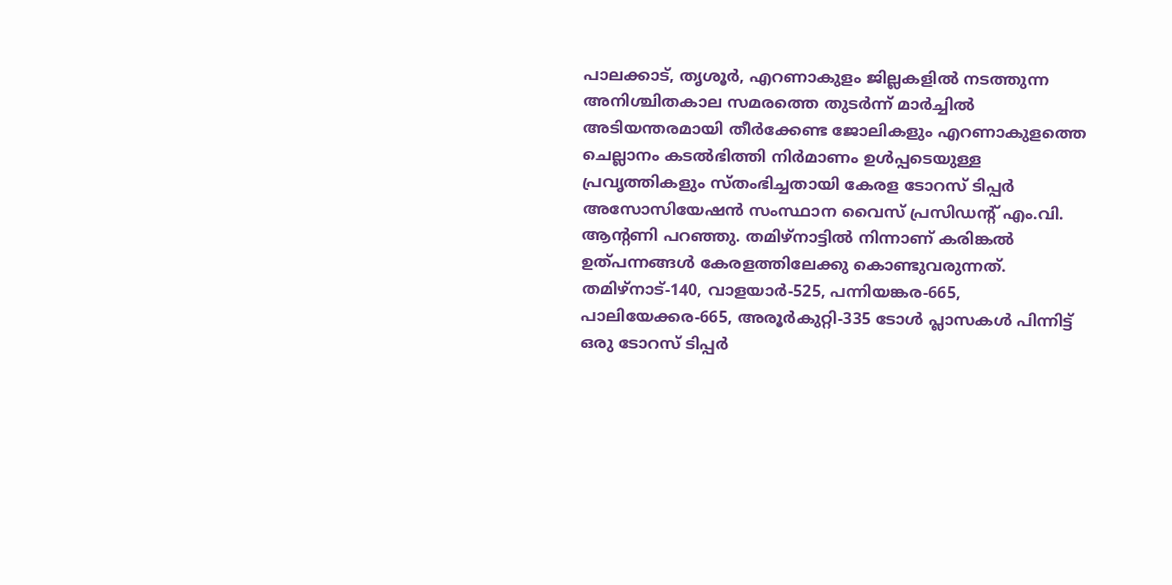പാലക്കാട്, തൃശൂർ, എറണാകുളം ജില്ലകളിൽ നടത്തുന്ന അനിശ്ചിതകാല സമരത്തെ തുടർന്ന് മാർച്ചിൽ അടിയന്തരമായി തീർക്കേണ്ട ജോലികളും എറണാകുളത്തെ ചെല്ലാനം കടൽഭിത്തി നിർമാണം ഉൾപ്പടെയുള്ള പ്രവൃത്തികളും സ്തംഭിച്ചതായി കേരള ടോറസ് ടിപ്പർ അസോസിയേഷൻ സംസ്ഥാന വൈസ് പ്രസിഡന്റ് എം.വി. ആന്റണി പറഞ്ഞു. തമിഴ്നാട്ടിൽ നിന്നാണ് കരിങ്കൽ ഉത്പന്നങ്ങൾ കേരളത്തിലേക്കു കൊണ്ടുവരുന്നത്. തമിഴ്നാട്-140, വാളയാർ-525, പന്നിയങ്കര-665, പാലിയേക്കര-665, അരൂർകുറ്റി-335 ടോള്‍ പ്ലാസകൾ പിന്നിട്ട് ഒരു ടോറസ് ടിപ്പർ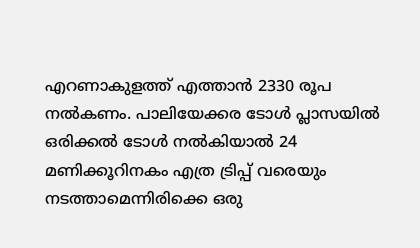എറണാകുളത്ത് എത്താൻ 2330 രൂപ നൽകണം. പാലിയേക്കര ടോൾ പ്ലാസയിൽ ഒരിക്കൽ ടോള്‍ നൽകിയാൽ 24 മണിക്കൂറിനകം എത്ര ട്രിപ്പ് വരെയും നടത്താമെന്നിരിക്കെ ഒരു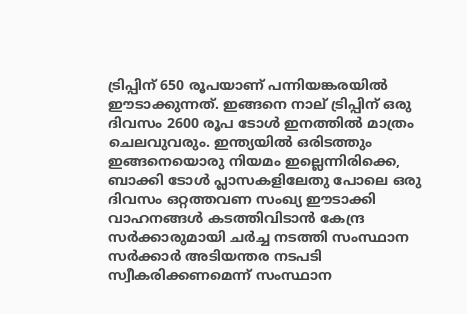ട്രിപ്പിന് 650 രൂപയാണ് പന്നിയങ്കരയിൽ ഈടാക്കുന്നത്. ഇങ്ങനെ നാല് ട്രിപ്പിന് ഒരു ദിവസം 2600 രൂപ ടോള്‍ ഇനത്തിൽ മാത്രം ചെലവുവരും. ഇന്ത്യയിൽ ഒരിടത്തും ഇങ്ങനെയൊരു നിയമം ഇല്ലെന്നിരിക്കെ, ബാക്കി ടോൾ പ്ലാസകളിലേതു പോലെ ഒരു ദിവസം ഒറ്റത്തവണ സംഖ്യ ഈടാക്കി വാഹനങ്ങൾ കടത്തിവിടാൻ കേന്ദ്ര സർക്കാരുമായി ചർച്ച നടത്തി സംസ്ഥാന സർക്കാർ അടിയന്തര നടപടി സ്വീകരിക്കണമെന്ന് സംസ്ഥാന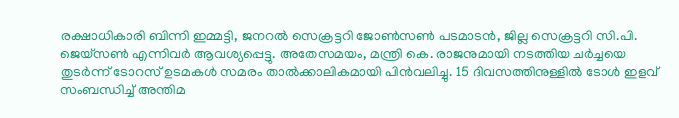രക്ഷാധികാരി ബിന്നി ഇമ്മട്ടി, ജനറൽ സെക്രട്ടറി ജോൺസൺ പടമാടൻ, ജില്ല സെക്രട്ടറി സി.പി. ജെയ്സൺ എന്നിവർ ആവശ്യപ്പെട്ടു. അതേസമയം, മന്ത്രി കെ. രാജനുമായി നടത്തിയ ചർച്ചയെ തുടർന്ന് ടോറസ് ഉടമകൾ സമരം താൽക്കാലികമായി പിൻവലിച്ചു. 15 ദിവസത്തിനുള്ളിൽ ടോൾ ഇളവ് സംബന്ധിച്ച് അന്തിമ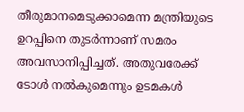തീരുമാനമെടുക്കാമെന്ന മന്ത്രിയുടെ ഉറപ്പിനെ തുടർന്നാണ് സമരം അവസാനിപ്പിച്ചത്. അതുവരേക്ക് ടോൾ നൽകുമെന്നും ഉടമകൾ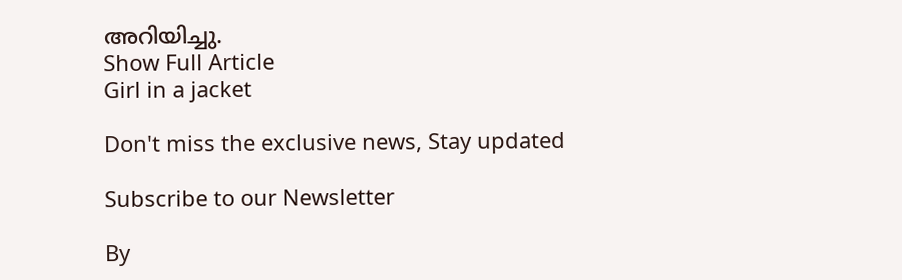അറിയിച്ചു.
Show Full Article
Girl in a jacket

Don't miss the exclusive news, Stay updated

Subscribe to our Newsletter

By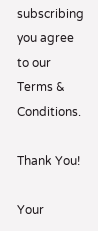subscribing you agree to our Terms & Conditions.

Thank You!

Your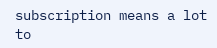subscription means a lot to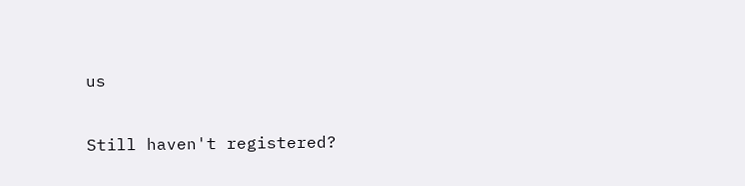us

Still haven't registered?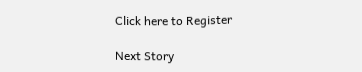Click here to Register

Next Story